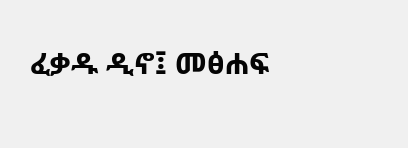ፈቃዱ ዲኖ፤ መፅሐፍ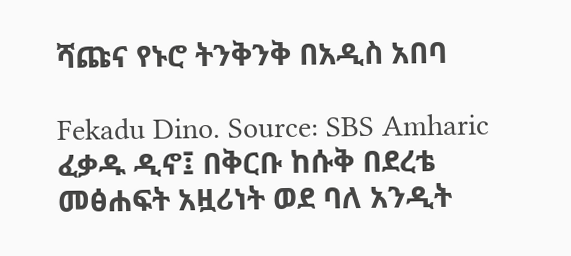ሻጩና የኑሮ ትንቅንቅ በአዲስ አበባ

Fekadu Dino. Source: SBS Amharic
ፈቃዱ ዲኖ፤ በቅርቡ ከሱቅ በደረቴ መፅሐፍት አዟሪነት ወደ ባለ አንዲት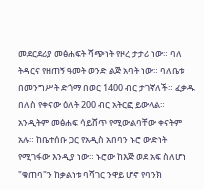መደርደሪያ መፅሐፍት ሻጭነት የዞረ ታታሪ ነው። ባለ ትዳርና የዘጠኝ ዓመት ወንድ ልጅ አባት ነው። ባለቤቱ በመንግሥት ድጎማ በወር 1400 ብር ታገኛለች። ፈቃዱ በለስ የቀናው ዕለት 200 ብር አትርፎ ይውላል። አንዲትም መፅሐፍ ሳይሸጥ የሚውልባቸው ቀናትም አሉ። ከቤተሰቡ ጋር የአዲስ አበባን ኑሮ ውድነት የሚገፋው እንዲያ ነው። ኑሮው ከእጅ ወደ አፍ ስለሆነ "ቁጠባ"ን ከቃልነቱ ባሻገር ንዋይ ሆኖ የባንክ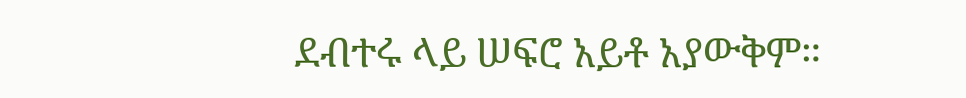ደብተሩ ላይ ሠፍሮ አይቶ አያውቅም።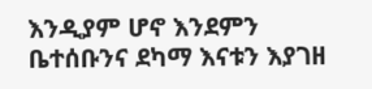እንዲያም ሆኖ እንደምን ቤተሰቡንና ደካማ እናቱን እያገዘ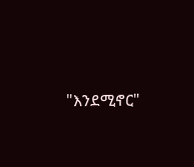"እንደሚኖር"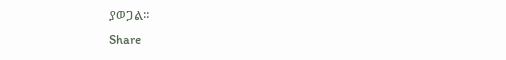ያወጋል።
Share